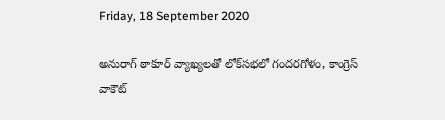Friday, 18 September 2020

అనురాగ్ ఠాకూర్ వ్యాఖ్యలతో లోక్‌సభలో గందరగోళం, కాంగ్రెస్ వాకౌట్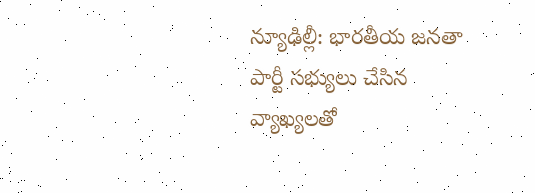న్యూఢిల్లీ: భారతీయ జనతా పార్టీ సభ్యులు చేసిన వ్యాఖ్యలతో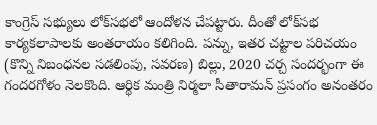కాంగ్రెస్ సభ్యులు లోక్‌సభలో ఆందోళన చేపట్టారు. దీంతో లోక్‌సభ కార్యకలాపాలకు అంతరాయం కలిగింది. పన్ను, ఇతర చట్టాల పరిచయం (కొన్ని నిబంధనల సడలింపు, సవరణ) బిల్లు, 2020 చర్చ సందర్భంగా ఈ గందరగోళం నెలకొంది. ఆర్థిక మంత్రి నిర్మలా సీతారామన్ ప్రసంగం అనంతరం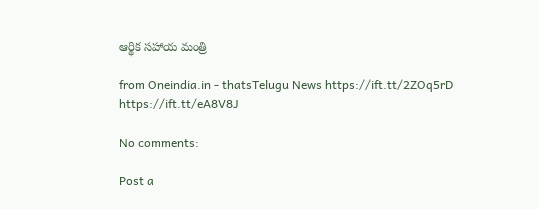ఆర్థిక సహాయ మంత్రి

from Oneindia.in - thatsTelugu News https://ift.tt/2ZOq5rD
https://ift.tt/eA8V8J

No comments:

Post a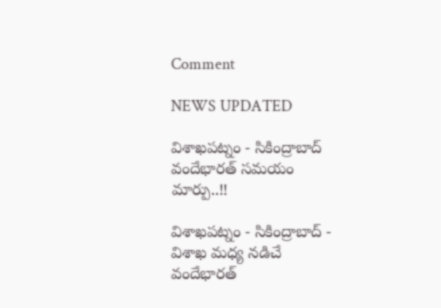Comment

NEWS UPDATED

విశాఖపట్నం - సికింద్రాబాద్ వందేభారత్ సమయం మార్పు..!!

విశాఖపట్నం - సికింద్రాబాద్ - విశాఖ మధ్య నడిచే వందేభారత్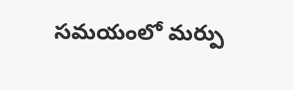సమయంలో మర్పు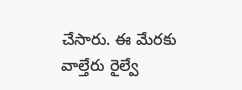చేసారు. ఈ మేరకు వాల్తేరు రైల్వే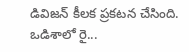డివిజన్ కీలక ప్రకటన చేసింది. ఒడిశాలో రై...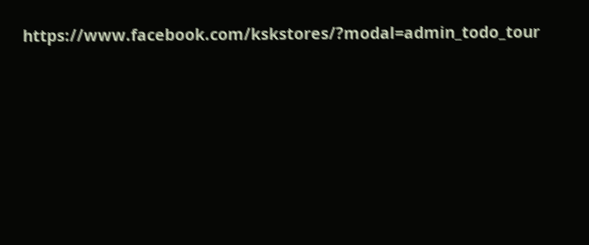https://www.facebook.com/kskstores/?modal=admin_todo_tour